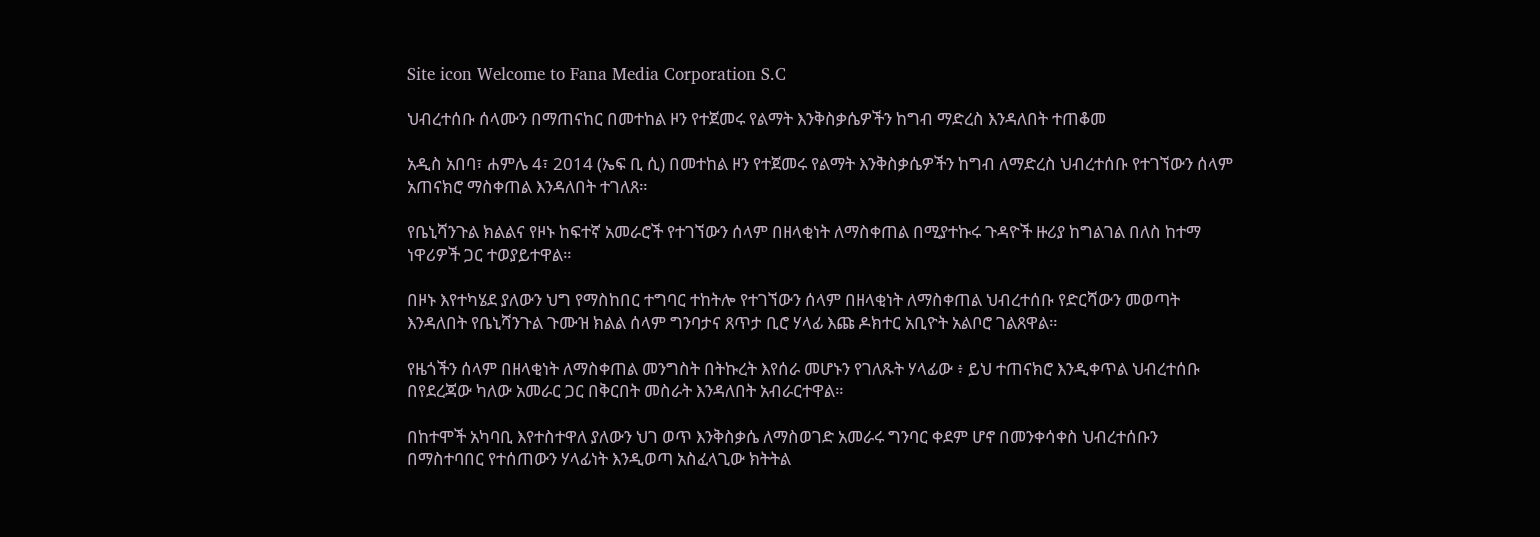Site icon Welcome to Fana Media Corporation S.C

ህብረተሰቡ ሰላሙን በማጠናከር በመተከል ዞን የተጀመሩ የልማት እንቅስቃሴዎችን ከግብ ማድረስ እንዳለበት ተጠቆመ

አዲስ አበባ፣ ሐምሌ 4፣ 2014 (ኤፍ ቢ ሲ) በመተከል ዞን የተጀመሩ የልማት እንቅስቃሴዎችን ከግብ ለማድረስ ህብረተሰቡ የተገኘውን ሰላም አጠናክሮ ማስቀጠል እንዳለበት ተገለጸ።

የቤኒሻንጉል ክልልና የዞኑ ከፍተኛ አመራሮች የተገኘውን ሰላም በዘላቂነት ለማስቀጠል በሚያተኩሩ ጉዳዮች ዙሪያ ከግልገል በለስ ከተማ ነዋሪዎች ጋር ተወያይተዋል።

በዞኑ እየተካሄደ ያለውን ህግ የማስከበር ተግባር ተከትሎ የተገኘውን ሰላም በዘላቂነት ለማስቀጠል ህብረተሰቡ የድርሻውን መወጣት እንዳለበት የቤኒሻንጉል ጉሙዝ ክልል ሰላም ግንባታና ጸጥታ ቢሮ ሃላፊ እጩ ዶክተር አቢዮት አልቦሮ ገልጸዋል።

የዜጎችን ሰላም በዘላቂነት ለማስቀጠል መንግስት በትኩረት እየሰራ መሆኑን የገለጹት ሃላፊው ፥ ይህ ተጠናክሮ እንዲቀጥል ህብረተሰቡ በየደረጃው ካለው አመራር ጋር በቅርበት መስራት እንዳለበት አብራርተዋል።

በከተሞች አካባቢ እየተስተዋለ ያለውን ህገ ወጥ እንቅስቃሴ ለማስወገድ አመራሩ ግንባር ቀደም ሆኖ በመንቀሳቀስ ህብረተሰቡን በማስተባበር የተሰጠውን ሃላፊነት እንዲወጣ አስፈላጊው ክትትል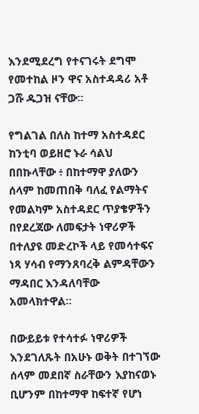እንደሚደረግ የተናገሩት ደግሞ የመተከል ዞን ዋና አስተዳዳሪ አቶ ጋሹ ዱጋዝ ናቸው።

የግልገል በለስ ከተማ አስተዳደር ከንቲባ ወይዘሮ ኑራ ሳልህ በበኩላቸው ፥ በከተማዋ ያለውን ሰላም ከመጠበቅ ባለፈ የልማትና የመልካም አስተዳደር ጥያቄዎችን በየደረጃው ለመፍታት ነዋሪዎች በተለያዩ መድረኮች ላይ የመሳተፍና ነጻ ሃሳብ የማንጸባረቅ ልምዳቸውን ማዳበር እንዳለባቸው አመላክተዋል።

በውይይቱ የተሳተፉ ነዋሪዎች እንደገለጹት በአሁኑ ወቅት በተገኘው ሰላም መደበኛ ስራቸውን እያከናወኑ ቢሆንም በከተማዋ ከፍተኛ የሆነ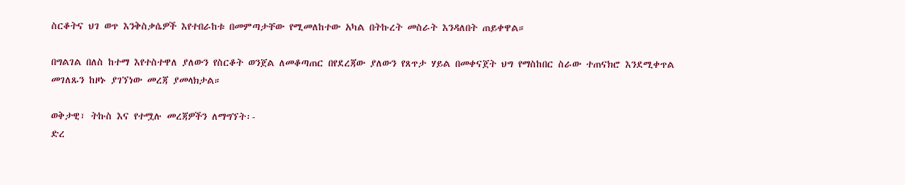ስርቆትና ህገ ወጥ እንቅስቃሴዎች እየተበራከቱ በመምጣታቸው የሚመለከተው አካል በትኩረት መስራት እንዳለበት ጠይቀዋል።

በግልገል በለስ ከተማ እየተስተዋለ ያለውን የስርቆት ወንጀል ለመቆጣጠር በየደረጃው ያለውን የጸጥታ ሃይል በመቀናጀት ህግ የማስከበር ስራው ተጠናክሮ እንደሚቀጥል መገለጹን ከዞኑ ያገኘነው መረጃ ያመላክታል።

ወቅታዊ፣ ትኩስ እና የተሟሉ መረጃዎችን ለማግኘት፡-
ድረ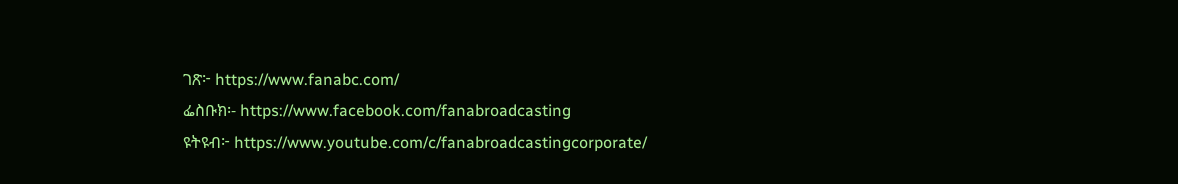ገጽ፦ https://www.fanabc.com/
ፌስቡክ፡- https://www.facebook.com/fanabroadcasting
ዩትዩብ፦ https://www.youtube.com/c/fanabroadcastingcorporate/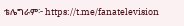ቴሌግራም፦ https://t.me/fanatelevision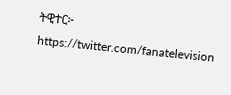ትዊተር፦ https://twitter.com/fanatelevision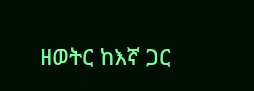ዘወትር ከእኛ ጋር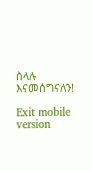ስላሉ እናመሰግናለን!

Exit mobile version